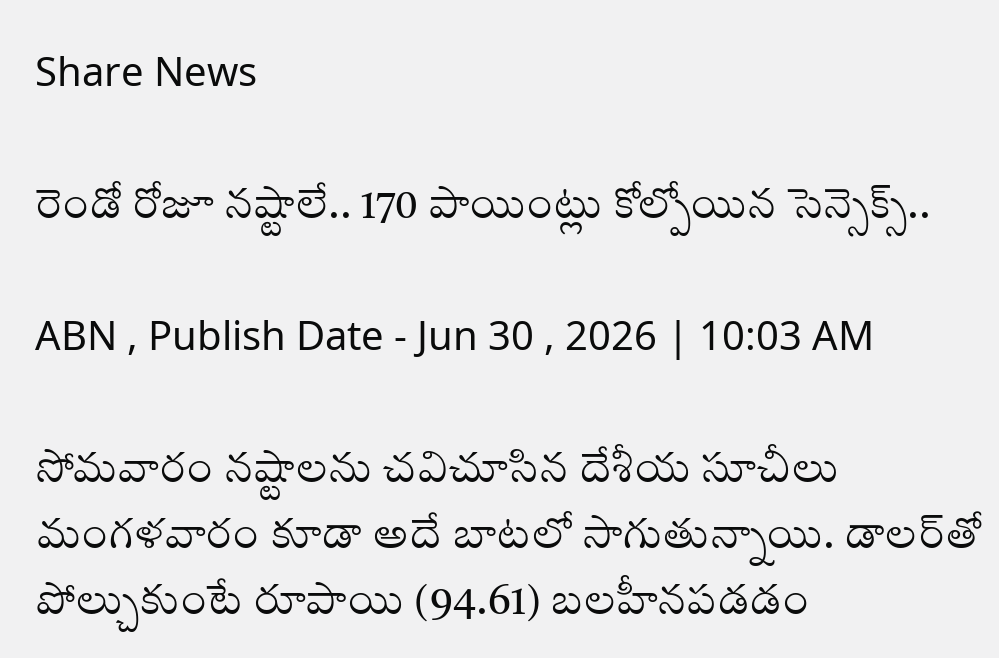Share News

రెండో రోజూ నష్టాలే.. 170 పాయింట్లు కోల్పోయిన సెన్సెక్స్..

ABN , Publish Date - Jun 30 , 2026 | 10:03 AM

సోమవారం నష్టాలను చవిచూసిన దేశీయ సూచీలు మంగళవారం కూడా అదే బాటలో సాగుతున్నాయి. డాలర్‌తో పోల్చుకుంటే రూపాయి (94.61) బలహీనపడడం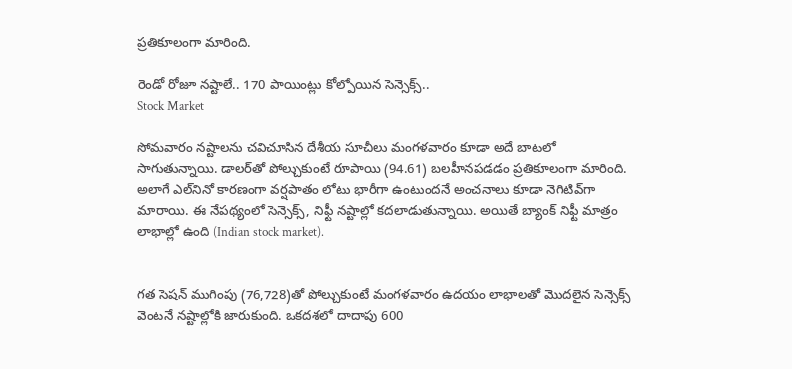ప్రతికూలంగా మారింది.

రెండో రోజూ నష్టాలే.. 170 పాయింట్లు కోల్పోయిన సెన్సెక్స్..
Stock Market

సోమవారం నష్టాలను చవిచూసిన దేశీయ సూచీలు మంగళవారం కూడా అదే బాటలో సాగుతున్నాయి. డాలర్‌తో పోల్చుకుంటే రూపాయి (94.61) బలహీనపడడం ప్రతికూలంగా మారింది. అలాగే ఎల్‌నినో కారణంగా వర్షపాతం లోటు భారీగా ఉంటుందనే అంచనాలు కూడా నెగిటివ్‌గా మారాయి. ఈ నేపథ్యంలో సెన్సెక్స్, నిఫ్టీ నష్టాల్లో కదలాడుతున్నాయి. అయితే బ్యాంక్ నిఫ్టీ మాత్రం లాభాల్లో ఉంది (Indian stock market).


గత సెషన్ ముగింపు (76,728)తో పోల్చుకుంటే మంగళవారం ఉదయం లాభాలతో మొదలైన సెన్సెక్స్ వెంటనే నష్టాల్లోకి జారుకుంది. ఒకదశలో దాదాపు 600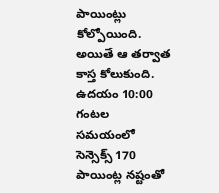పాయింట్లు కోల్పోయింది. అయితే ఆ తర్వాత కాస్త కోలుకుంది. ఉదయం 10:00 గంటల సమయంలో సెన్సెక్స్ 170 పాయింట్ల నష్టంతో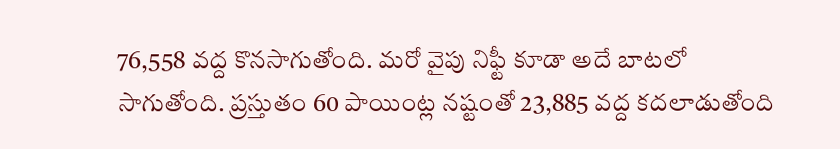76,558 వద్ద కొనసాగుతోంది. మరో వైపు నిఫ్టీ కూడా అదే బాటలో సాగుతోంది. ప్రస్తుతం 60 పాయింట్ల నష్టంతో 23,885 వద్ద కదలాడుతోంది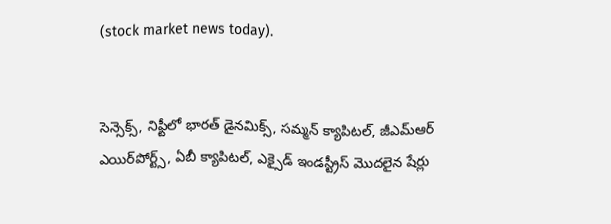(stock market news today).


సెన్సెక్స్‌, నిఫ్టీలో భారత్ డైనమిక్స్, సమ్మన్ క్యాపిటల్, జీఎమ్‌ఆర్ ఎయిర్‌పోర్ట్స్, ఏబీ క్యాపిటల్, ఎక్సైడ్ ఇండస్ట్రీస్ మొదలైన షేర్లు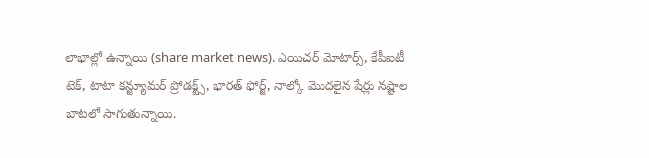లాభాల్లో ఉన్నాయి (share market news). ఎయిచర్ మోటార్స్, కేపీఐటీ టెక్, టాటా కన్జ్యూమర్ ప్రోడక్ట్స్, భారత్ ఫోర్జ్, నాల్కో మొదలైన షేర్లు నష్టాల బాటలో సాగుతున్నాయి.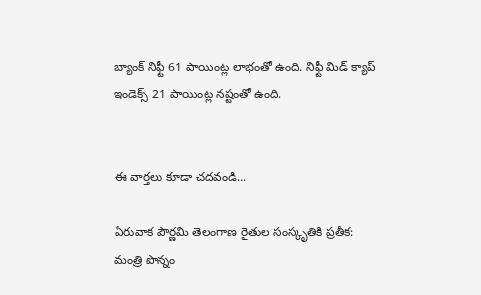బ్యాంక్ నిఫ్టీ 61 పాయింట్ల లాభంతో ఉంది. నిఫ్టీ మిడ్ క్యాప్ ఇండెక్స్ 21 పాయింట్ల నష్టంతో ఉంది.


ఈ వార్తలు కూడా చదవండి...

ఏరువాక పౌర్ణమి తెలంగాణ రైతుల సంస్కృతికి ప్రతీక: మంత్రి పొన్నం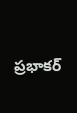ప్రభాకర్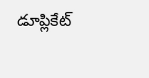డూప్లికేట్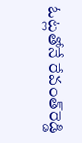ఓట్లతోనే రేవంత్‌రెడ్డి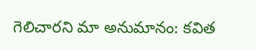గెలిచారని మా అనుమానం: కవిత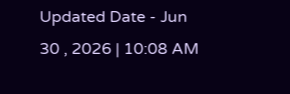Updated Date - Jun 30 , 2026 | 10:08 AM